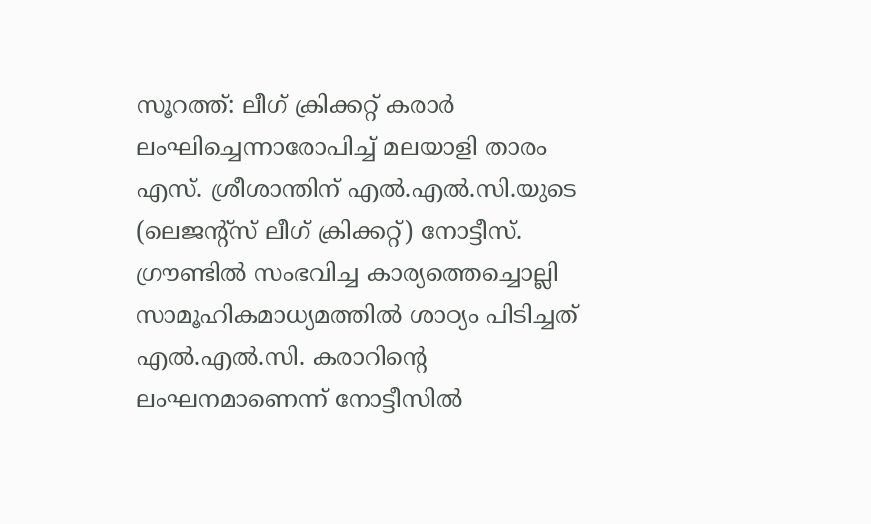സൂറത്ത്: ലീഗ്‌ ക്രിക്കറ്റ് കരാര്‍ ലംഘിച്ചെന്നാരോപിച്ച് മലയാളി താരം എസ്. ശ്രീശാന്തിന് എല്‍.എല്‍.സി.യുടെ (ലെജന്റ്‌സ് ലീഗ് ക്രിക്കറ്റ്) നോട്ടീസ്. ഗ്രൗണ്ടില്‍ സംഭവിച്ച കാര്യത്തെച്ചൊല്ലി സാമൂഹികമാധ്യമത്തില്‍ ശാഠ്യം പിടിച്ചത് എല്‍.എല്‍.സി. കരാറിന്റെ ലംഘനമാണെന്ന് നോട്ടീസില്‍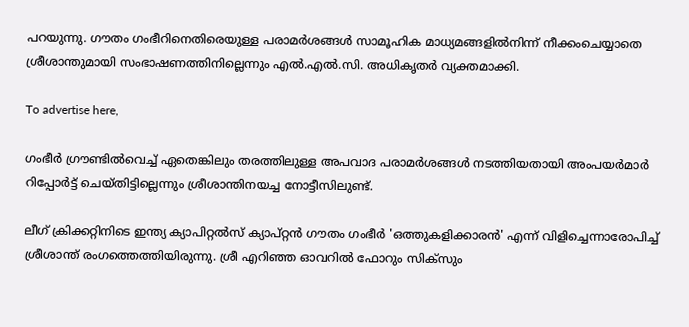പറയുന്നു. ഗൗതം ഗംഭീറിനെതിരെയുള്ള പരാമര്‍ശങ്ങള്‍ സാമൂഹിക മാധ്യമങ്ങളില്‍നിന്ന് നീക്കംചെയ്യാതെ ശ്രീശാന്തുമായി സംഭാഷണത്തിനില്ലെന്നും എല്‍.എല്‍.സി. അധികൃതര്‍ വ്യക്തമാക്കി.

To advertise here,

ഗംഭീര്‍ ഗ്രൗണ്ടില്‍വെച്ച് ഏതെങ്കിലും തരത്തിലുള്ള അപവാദ പരാമര്‍ശങ്ങള്‍ നടത്തിയതായി അംപയര്‍മാര്‍ റിപ്പോര്‍ട്ട് ചെയ്തിട്ടില്ലെന്നും ശ്രീശാന്തിനയച്ച നോട്ടീസിലുണ്ട്.

ലീഗ് ക്രിക്കറ്റിനിടെ ഇന്ത്യ ക്യാപിറ്റല്‍സ് ക്യാപ്റ്റന്‍ ഗൗതം ഗംഭീര്‍ 'ഒത്തുകളിക്കാരന്‍' എന്ന് വിളിച്ചെന്നാരോപിച്ച് ശ്രീശാന്ത് രംഗത്തെത്തിയിരുന്നു. ശ്രീ എറിഞ്ഞ ഓവറില്‍ ഫോറും സിക്‌സും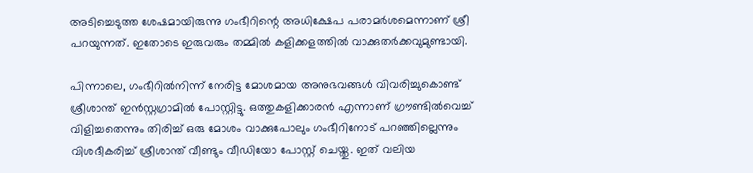അടിച്ചെടുത്ത ശേഷമായിരുന്നു ഗംഭീറിന്റെ അധിക്ഷേപ പരാമര്‍ശമെന്നാണ് ശ്രീ പറയുന്നത്. ഇതോടെ ഇരുവരും തമ്മില്‍ കളിക്കളത്തില്‍ വാക്കുതർക്കവുമുണ്ടായി.

പിന്നാലെ, ഗംഭീറില്‍നിന്ന് നേരിട്ട മോശമായ അനുഭവങ്ങള്‍ വിവരിച്ചുകൊണ്ട് ശ്രീശാന്ത് ഇന്‍സ്റ്റഗ്രാമില്‍ പോസ്റ്റിട്ടു. ഒത്തുകളിക്കാരന്‍ എന്നാണ് ഗ്രൗണ്ടില്‍വെച്ച് വിളിച്ചതെന്നും തിരിച്ച് ഒരു മോശം വാക്കുപോലും ഗംഭീറിനോട് പറഞ്ഞില്ലെന്നും വിശദീകരിച്ച് ശ്രീശാന്ത് വീണ്ടും വീഡിയോ പോസ്റ്റ് ചെയ്തു. ഇത് വലിയ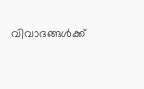വിവാദങ്ങള്‍ക്ക്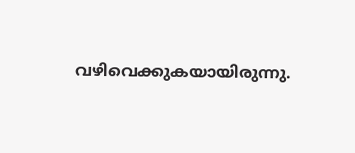വഴിവെക്കുകയായിരുന്നു.